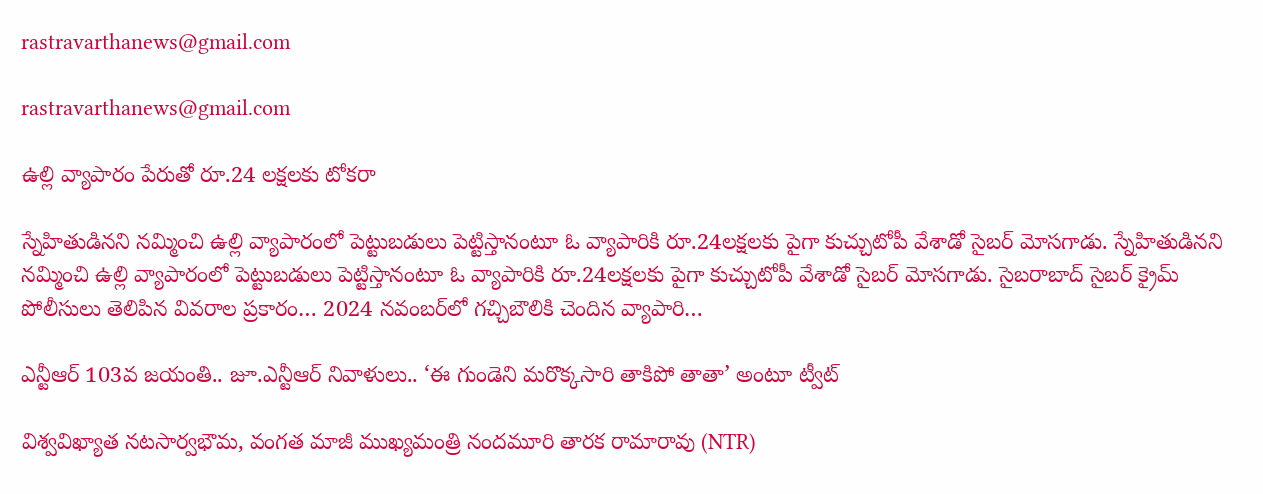rastravarthanews@gmail.com

rastravarthanews@gmail.com

ఉల్లి వ్యాపారం పేరుతో రూ.24 లక్షలకు టోకరా

స్నేహితుడినని నమ్మించి ఉల్లి వ్యాపారంలో పెట్టుబడులు పెట్టిస్తానంటూ ఓ వ్యాపారికి రూ.24లక్షలకు పైగా కుచ్చుటోపీ వేశాడో సైబర్‌ మోసగాడు. స్నేహితుడినని నమ్మించి ఉల్లి వ్యాపారంలో పెట్టుబడులు పెట్టిస్తానంటూ ఓ వ్యాపారికి రూ.24లక్షలకు పైగా కుచ్చుటోపీ వేశాడో సైబర్‌ మోసగాడు. సైబరాబాద్‌ సైబర్‌ క్రైమ్‌ పోలీసులు తెలిపిన వివరాల ప్రకారం… 2024 నవంబర్‌లో గచ్చిబౌలికి చెందిన వ్యాపారి…

ఎన్టీఆర్ 103వ జయంతి.. జూ.ఎన్టీఆర్ నివాళులు.. ‘ఈ గుండెని మరొక్కసారి తాకిపో తాతా’ అంటూ ట్వీట్

విశ్వవిఖ్యాత నటసార్వభౌమ, వంగత మాజీ ముఖ్యమంత్రి నందమూరి తారక రామారావు (NTR)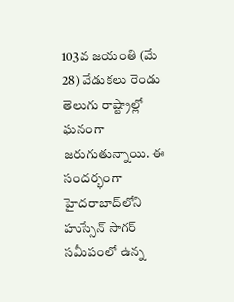103వ జయంతి (మే 28) వేడుకలు రెండు తెలుగు రాష్ట్రాల్లో ఘనంగా జరుగుతున్నాయి. ఈ సందర్భంగా హైదరాబాద్‌లోని హుస్సేన్ సాగర్ సమీపంలో ఉన్న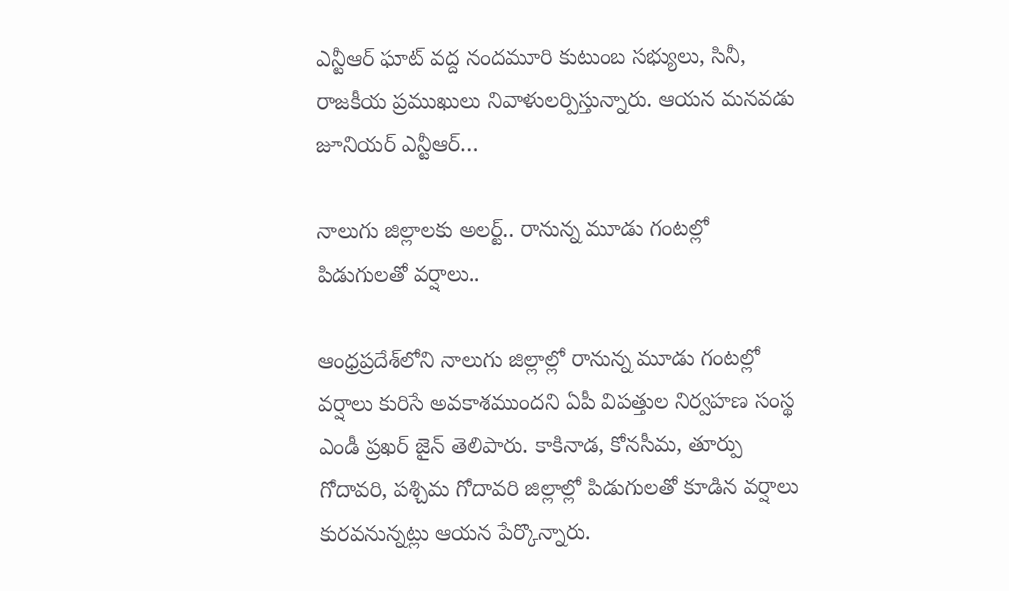ఎన్టీఆర్ ఘాట్ వద్ద నందమూరి కుటుంబ సభ్యులు, సినీ, రాజకీయ ప్రముఖులు నివాళులర్పిస్తున్నారు. ఆయన మనవడు జూనియర్ ఎన్టీఆర్…

నాలుగు జిల్లాలకు అలర్ట్.. రానున్న మూడు గంటల్లో పిడుగులతో వర్షాలు..

ఆంధ్రప్రదేశ్‌లోని నాలుగు జిల్లాల్లో రానున్న మూడు గంటల్లో వర్షాలు కురిసే అవకాశముందని ఏపీ విపత్తుల నిర్వహణ సంస్థ ఎండీ ప్రఖర్ జైన్ తెలిపారు. కాకినాడ, కోనసీమ, తూర్పు గోదావరి, పశ్చిమ గోదావరి జిల్లాల్లో పిడుగులతో కూడిన వర్షాలు కురవనున్నట్లు ఆయన పేర్కొన్నారు.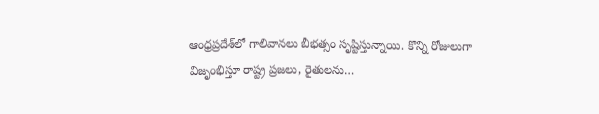ఆంధ్రప్రదేశ్‌లో గాలివానలు బీభత్సం సృష్టిస్తున్నాయి. కొన్ని రోజులుగా విజృంభిస్తూ రాష్ట్ర ప్రజలు, రైతులను…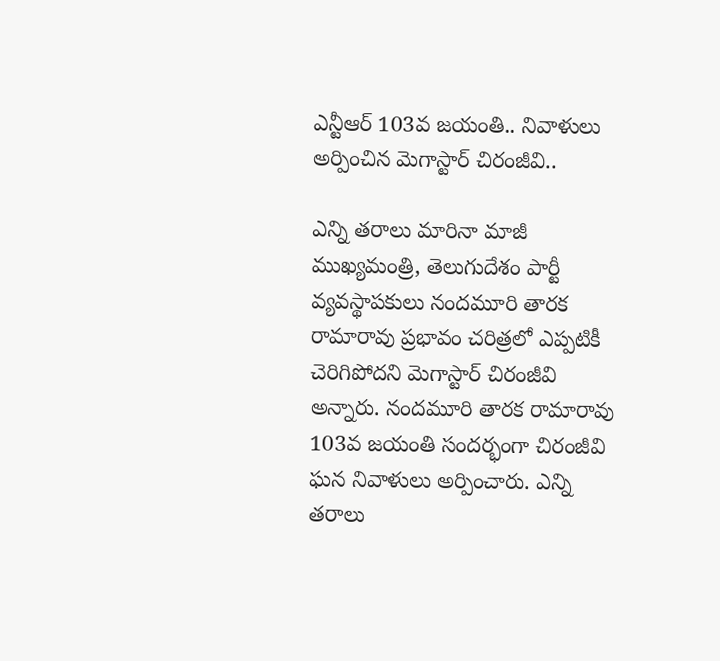ఎన్టీఆర్ 103వ జయంతి.. నివాళులు అర్పించిన మెగాస్టార్ చిరంజీవి..

ఎన్ని తరాలు మారినా మాజీ ముఖ్యమంత్రి, తెలుగుదేశం పార్టీ వ్యవస్థాపకులు నందమూరి తారక రామారావు ప్రభావం చరిత్రలో ఎప్పటికీ చెరిగిపోదని మెగాస్టార్ చిరంజీవి అన్నారు. నందమూరి తారక రామారావు 103వ జయంతి సందర్భంగా చిరంజీవి ఘన నివాళులు అర్పించారు. ఎన్ని తరాలు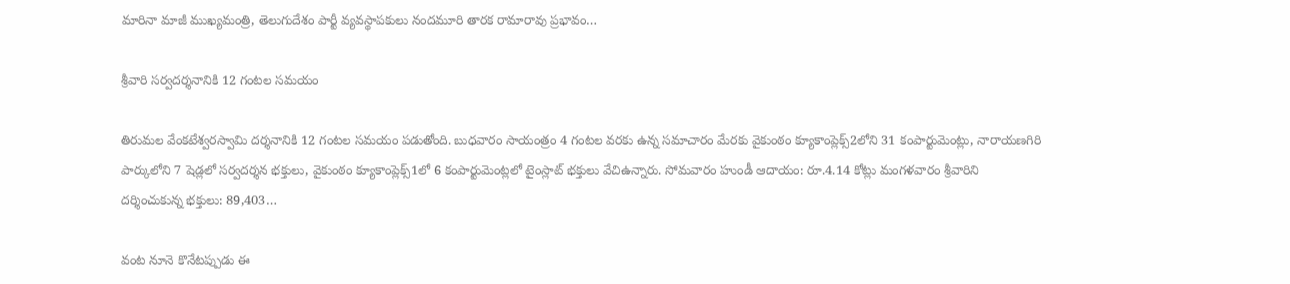మారినా మాజీ ముఖ్యమంత్రి, తెలుగుదేశం పార్టీ వ్యవస్థాపకులు నందమూరి తారక రామారావు ప్రభావం…

శ్రీవారి సర్వదర్శనానికి 12 గంటల సమయం

తిరుమల వేంకటేశ్వరస్వామి దర్శనానికి 12 గంటల సమయం పడుతోంది. బుధవారం సాయంత్రం 4 గంటల వరకు ఉన్న సమాచారం మేరకు వైకుంఠం క్యూకాంప్లెక్స్‌2లోని 31 కంపార్టుమెంట్లు, నారాయణగిరి పార్కులోని 7 షెడ్లలో సర్వదర్శన భక్తులు, వైకుంఠం క్యూకాంప్లెక్స్‌1లో 6 కంపార్టుమెంట్లలో టైంస్లాట్‌ భక్తులు వేచిఉన్నారు. సోమవారం హుండీ ఆదాయం: రూ.4.14 కోట్లు మంగళవారం శ్రీవారిని దర్శించుకున్న భక్తులు: 89,403…

వంట నూనె కొనేటప్పుడు ఈ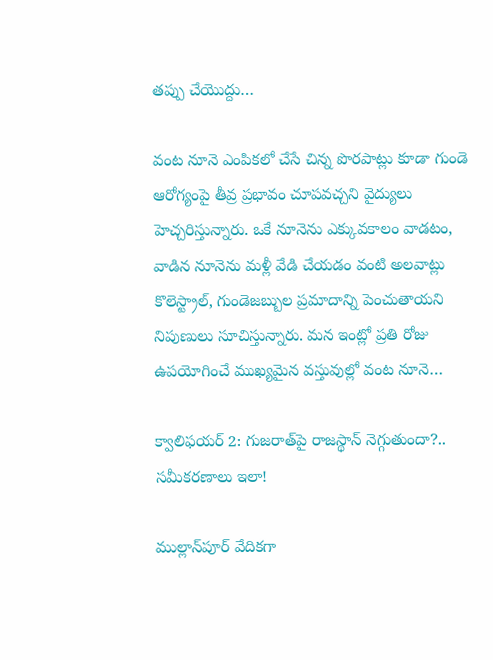తప్పు చేయొద్దు…

వంట నూనె ఎంపికలో చేసే చిన్న పొరపాట్లు కూడా గుండె ఆరోగ్యంపై తీవ్ర ప్రభావం చూపవచ్చని వైద్యులు హెచ్చరిస్తున్నారు. ఒకే నూనెను ఎక్కువకాలం వాడటం, వాడిన నూనెను మళ్లీ వేడి చేయడం వంటి అలవాట్లు కొలెస్ట్రాల్‌, గుండెజబ్బుల ప్రమాదాన్ని పెంచుతాయని నిపుణులు సూచిస్తున్నారు. మన ఇంట్లో ప్రతి రోజు ఉపయోగించే ముఖ్యమైన వస్తువుల్లో వంట నూనె…

క్వాలిఫయర్ 2: గుజరాత్‌పై రాజస్థాన్ నెగ్గుతుందా?.. సమీకరణాలు ఇలా!

ముల్లాన్‌పూర్ వేదికగా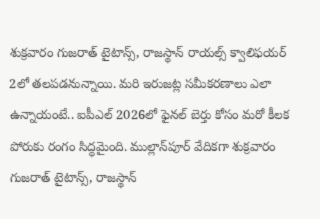శుక్రవారం గుజరాత్ టైటాన్స్, రాజస్థాన్ రాయల్స్ క్వాలిఫయర్ 2లో తలపడనున్నాయి. మరి ఇరుజట్ల సమీకరణాలు ఎలా ఉన్నాయంటే.. ఐపీఎల్ 2026లో ఫైనల్ బెర్తు కోసం మరో కీలక పోరుకు రంగం సిద్ధమైంది. ముల్లాన్‌పూర్ వేదికగా శుక్రవారం గుజరాత్ టైటాన్స్, రాజస్థాన్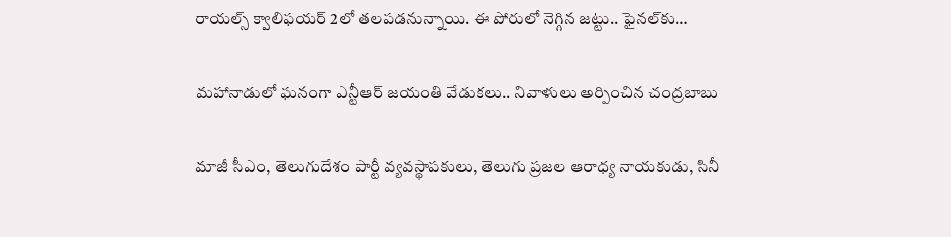రాయల్స్ క్వాలిఫయర్ 2లో తలపడనున్నాయి. ఈ పోరులో నెగ్గిన జట్టు.. ఫైనల్‌కు…

మహానాడులో ఘనంగా ఎన్టీఆర్ జయంతి వేడుకలు.. నివాళులు అర్పించిన చంద్రబాబు

మాజీ సీఎం, తెలుగుదేశం పార్టీ వ్యవస్థాపకులు, తెలుగు ప్రజల ఆరాధ్య నాయకుడు, సినీ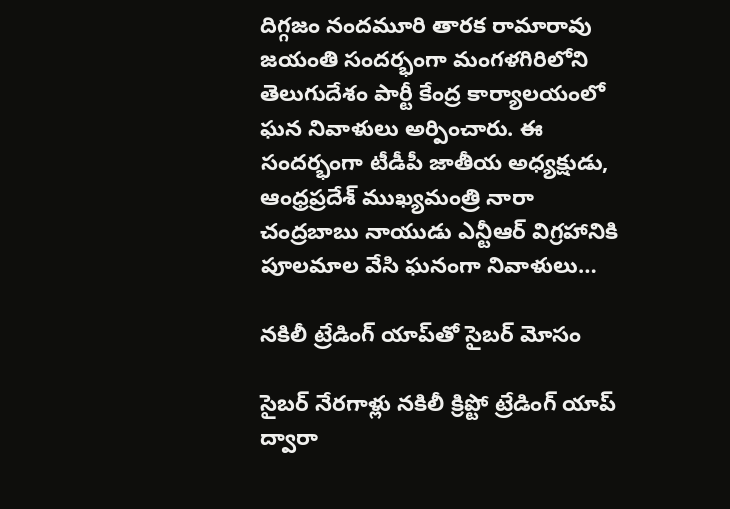దిగ్గజం నందమూరి తారక రామారావు జయంతి సందర్భంగా మంగళగిరిలోని తెలుగుదేశం పార్టీ కేంద్ర కార్యాలయంలో ఘన నివాళులు అర్పించారు. ఈ సందర్భంగా టీడీపీ జాతీయ అధ్యక్షుడు, ఆంధ్రప్రదేశ్ ముఖ్యమంత్రి నారా చంద్రబాబు నాయుడు ఎన్టీఆర్ విగ్రహానికి పూలమాల వేసి ఘనంగా నివాళులు…

నకిలీ ట్రేడింగ్‌ యాప్‌తో సైబర్‌ మోసం

సైబర్‌ నేరగాళ్లు నకిలీ క్రిప్టో ట్రేడింగ్‌ యాప్‌ ద్వారా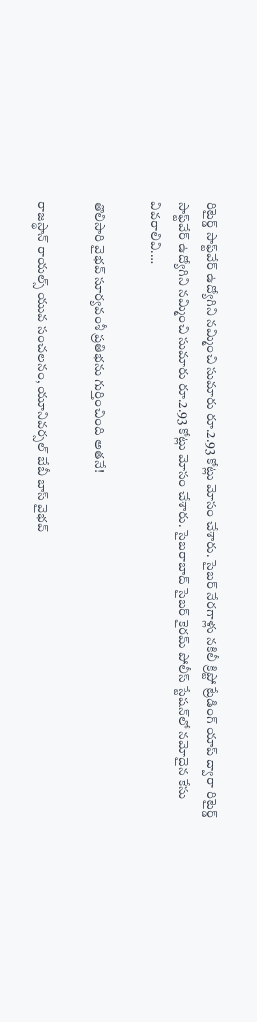రిటైర్డ్‌ సాఫ్ట్‌వేర్‌ ఉద్యోగిని నమ్మించి సుమారు రూ.2.93 కోట్లు మోసం చేశారు. సైబర్‌ నేరగాళ్లు నకిలీ క్రిప్టో ట్రేడింగ్‌ యాప్‌ ద్వారా రిటైర్డ్‌ సాఫ్ట్‌వేర్‌ ఉద్యోగిని నమ్మించి సుమారు రూ.2.93 కోట్లు మోసం చేశారు. సైబరాబాద్‌ సైబర్‌ కైరమ్‌ పోలీస్‌ స్టేషన్‌లో నమోదైన కేసు వివరాలివి.…

తొలిసారి వైభవ్ సూర్యవంశీ‌ ప్రతిభను గుర్తించింది అతనే!

రాజస్థాన్ రాయల్స్ యువ సంచలనం, యూనివర్సల్ బేబీ బాస్ వైభవ్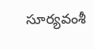సూర్యవంశీ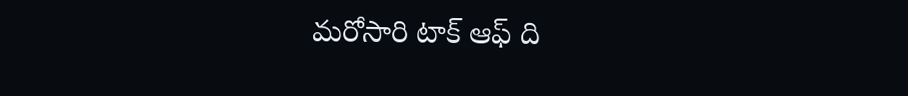మరోసారి టాక్ ఆఫ్ ది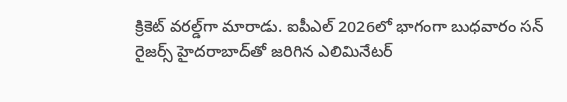క్రికెట్ వరల్డ్‌గా మారాడు. ఐపీఎల్ 2026లో భాగంగా బుధవారం సన్‌ రైజర్స్ హైదరాబాద్‌తో జరిగిన ఎలిమినేటర్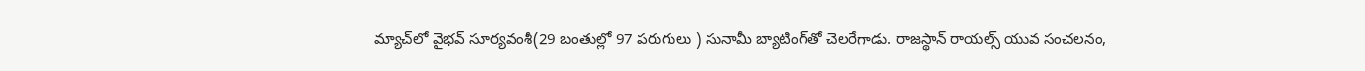మ్యాచ్‌లో వైభవ్ సూర్యవంశీ(29 బంతుల్లో 97 పరుగులు ) సునామీ బ్యాటింగ్‌తో చెలరేగాడు. రాజస్థాన్ రాయల్స్ యువ సంచలనం,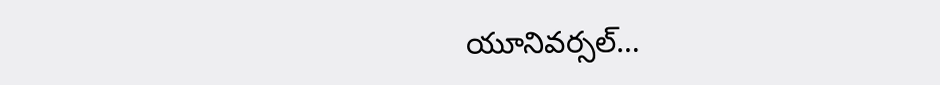యూనివర్సల్…